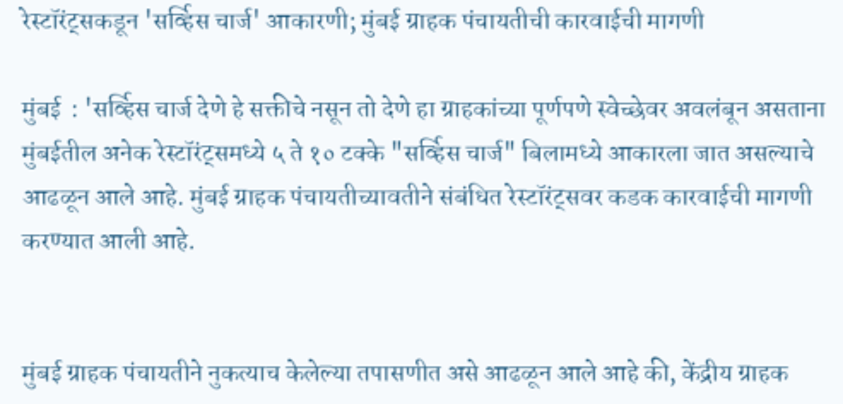रेस्टॉरंट्सकडून 'सर्व्हिस चार्ज' आकारणी; मुंबई ग्राहक पंचायतीची कारवाईची मागणी

मुंबई  : 'सर्व्हिस चार्ज देणे हे सक्तीचे नसून तो देणे हा ग्राहकांच्या पूर्णपणे स्वेच्छेवर अवलंबून असताना मुंबईतील अनेक रेस्टॉरंट्समध्ये ५ ते १० टक्के "सर्व्हिस चार्ज" बिलामध्ये आकारला जात असल्याचे आढळून आले आहे. मुंबई ग्राहक पंचायतीच्यावतीने संबंधित रेस्टॉरंट्सवर कडक कारवाईची मागणी करण्यात आली आहे.


मुंबई ग्राहक पंचायतीने नुकत्याच केलेल्या तपासणीत असे आढळून आले आहे की, केंद्रीय ग्राहक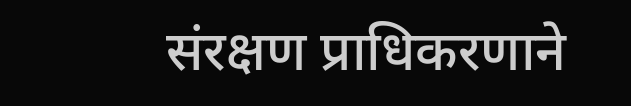संरक्षण प्राधिकरणाने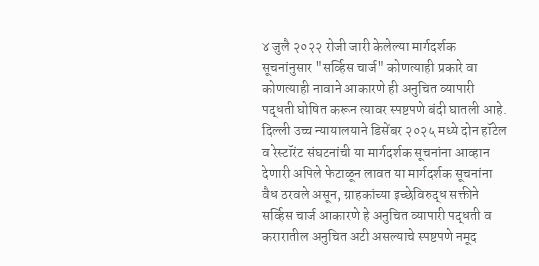४ जुलै २०२२ रोजी जारी केलेल्या मार्गदर्शक सूचनांनुसार "सर्व्हिस चार्ज" कोणत्याही प्रकारे वा कोणत्याही नावाने आकारणे ही अनुचित व्यापारी पद्धती घोषित करून त्यावर स्पष्टपणे बंदी घातली आहे. दिल्ली उच्च न्यायालयाने डिसेंबर २०२५ मध्ये दोन हॉटेल व रेस्टॉरंट संघटनांची या मार्गदर्शक सूचनांना आव्हान देणारी अपिले फेटाळून लावत या मार्गदर्शक सूचनांना वैध ठरवले असून, ग्राहकांच्या इच्छेविरुद्ध सक्तीने सर्व्हिस चार्ज आकारणे हे अनुचित व्यापारी पद्धती व करारातील अनुचित अटी असल्याचे स्पष्टपणे नमूद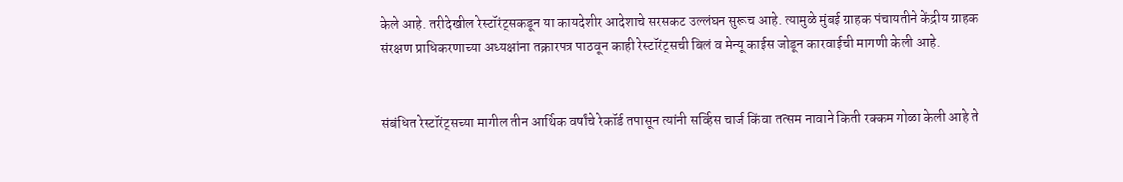केले आहे. तरीदेखील रेस्टॉरंट्सकडून या कायदेशीर आदेशाचे सरसकट उल्लंघन सुरूच आहे. त्यामुळे मुंबई ग्राहक पंचायतीने केंद्रीय ग्राहक संरक्षण प्राधिकरणाच्या अध्यक्षांना तक्रारपत्र पाठवून काही रेस्टॉरंट्सची बिलं व मेन्यू काईस जोडून कारवाईची मागणी केली आहे.


संबंधित रेस्टॉरंट्सच्या मागील तीन आर्थिक वर्षांचे रेकॉर्ड तपासून त्यांनी सर्व्हिस चार्ज किंवा तत्सम नावाने किती रक्कम गोळा केली आहे ते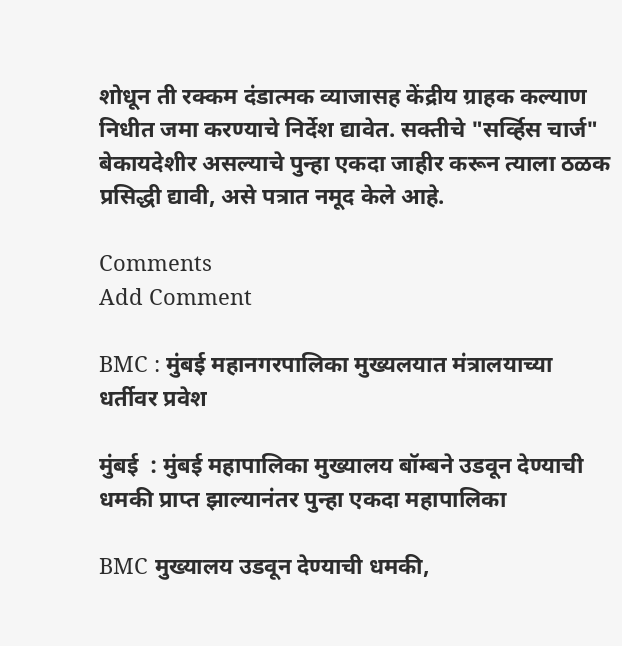शोधून ती रक्कम दंडात्मक व्याजासह केंद्रीय ग्राहक कल्याण निधीत जमा करण्याचे निर्देश द्यावेत. सक्तीचे "सर्व्हिस चार्ज" बेकायदेशीर असल्याचे पुन्हा एकदा जाहीर करून त्याला ठळक प्रसिद्धी द्यावी, असे पत्रात नमूद केले आहे.

Comments
Add Comment

BMC : मुंबई महानगरपालिका मुख्यलयात मंत्रालयाच्या धर्तीवर प्रवेश

मुंबई  : मुंबई महापालिका मुख्यालय बॉम्बने उडवून देण्याची धमकी प्राप्त झाल्यानंतर पुन्हा एकदा महापालिका

BMC मुख्यालय उडवून देण्याची धमकी,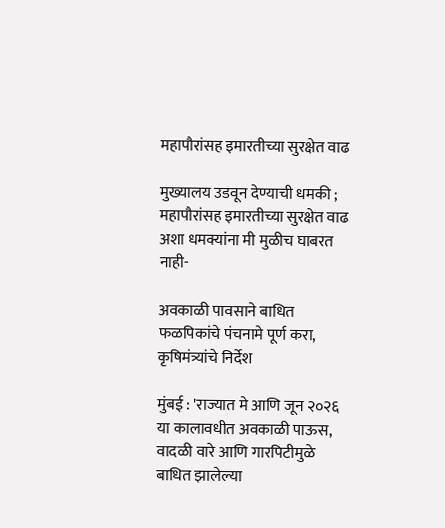महापौरांसह इमारतीच्या सुरक्षेत वाढ

मुख्यालय उडवून देण्याची धमकी ; महापौरांसह इमारतीच्या सुरक्षेत वाढ अशा धमक्यांना मी मुळीच घाबरत नाही-

अवकाळी पावसाने बाधित फळपिकांचे पंचनामे पूर्ण करा, कृषिमंत्र्यांचे निर्देश

मुंबई : 'राज्यात मे आणि जून २०२६ या कालावधीत अवकाळी पाऊस, वादळी वारे आणि गारपिटीमुळे बाधित झालेल्या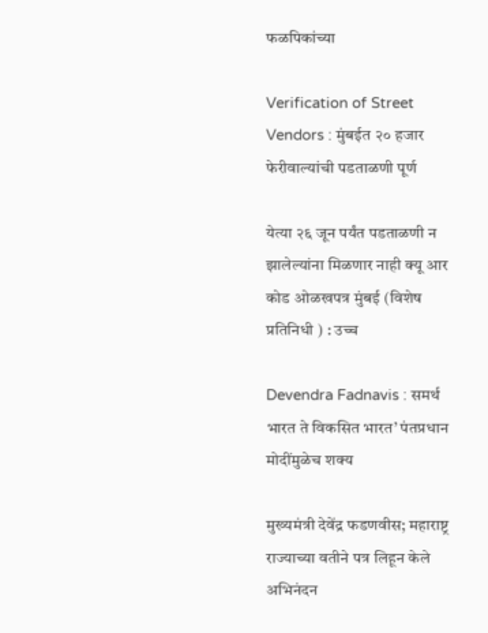फळपिकांच्या

Verification of Street Vendors : मुंबईत २० हजार फेरीवाल्यांची पडताळणी पूर्ण

येत्या २६ जून पर्यंत पडताळणी न झालेल्यांना मिळणार नाही क्यू आर कोड ओळखपत्र मुंबई (विशेष प्रतिनिधी ) : उच्‍च

Devendra Fadnavis : समर्थ भारत ते विकसित भारत’ पंतप्रधान मोदींमुळेच शक्य

मुख्यमंत्री देवेंद्र फडणवीस; महाराष्ट्र राज्याच्या वतीने पत्र लिहून केले अभिनंदन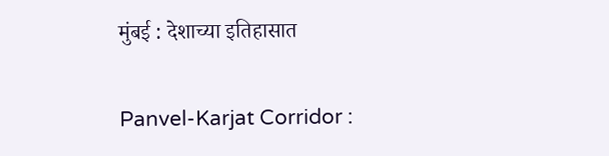मुंबई : देशाच्या इतिहासात

Panvel-Karjat Corridor :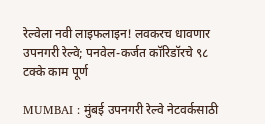रेल्वेला नवी लाइफलाइन! लवकरच धावणार उपनगरी रेल्वे; पनवेल-कर्जत कॉरिडॉरचे ९८ टक्के काम पूर्ण

MUMBAI : मुंबई उपनगरी रेल्वे नेटवर्कसाठी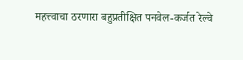महत्त्वाचा ठरणारा बहुप्रतीक्षित पनवेल-कर्जत रेल्वे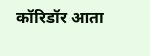कॉरिडॉर आता